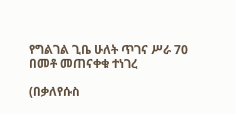የግልገል ጊቤ ሁለት ጥገና ሥራ 70 በመቶ መጠናቀቁ ተነገረ

(በቃለየሱስ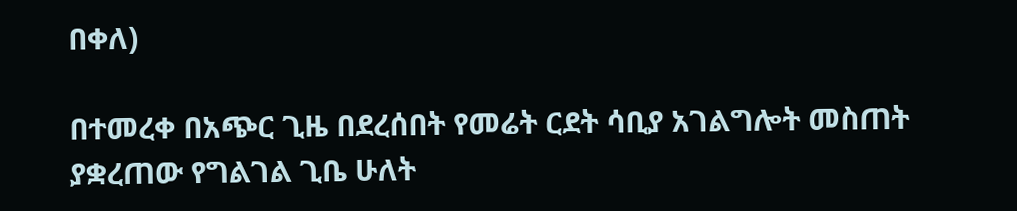በቀለ)

በተመረቀ በአጭር ጊዜ በደረሰበት የመሬት ርደት ሳቢያ አገልግሎት መስጠት ያቋረጠው የግልገል ጊቤ ሁለት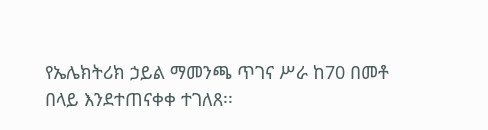የኤሌክትሪክ ኃይል ማመንጫ ጥገና ሥራ ከ70 በመቶ በላይ እንደተጠናቀቀ ተገለጸ፡፡